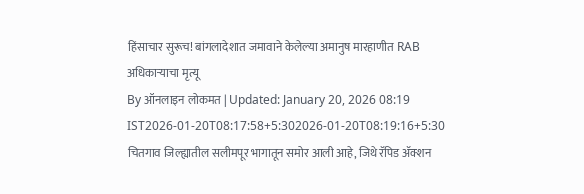हिंसाचार सुरूच! बांगलादेशात जमावाने केलेल्या अमानुष मारहाणीत RAB अधिकाऱ्याचा मृत्यू
By ऑनलाइन लोकमत | Updated: January 20, 2026 08:19 IST2026-01-20T08:17:58+5:302026-01-20T08:19:16+5:30
चितगाव जिल्ह्यातील सलीमपूर भागातून समोर आली आहे, जिथे रॅपिड ॲक्शन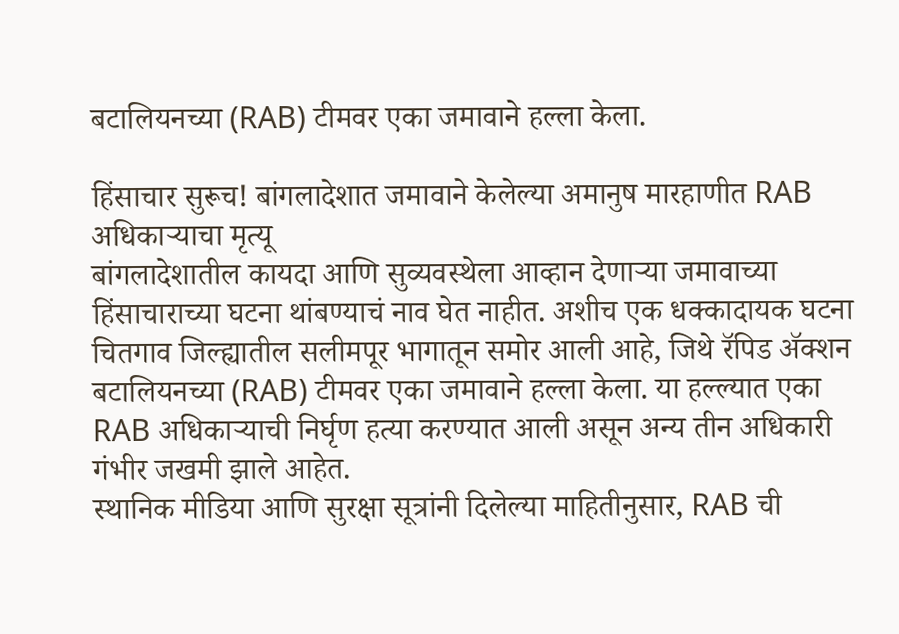बटालियनच्या (RAB) टीमवर एका जमावाने हल्ला केला.

हिंसाचार सुरूच! बांगलादेशात जमावाने केलेल्या अमानुष मारहाणीत RAB अधिकाऱ्याचा मृत्यू
बांगलादेशातील कायदा आणि सुव्यवस्थेला आव्हान देणाऱ्या जमावाच्या हिंसाचाराच्या घटना थांबण्याचं नाव घेत नाहीत. अशीच एक धक्कादायक घटना चितगाव जिल्ह्यातील सलीमपूर भागातून समोर आली आहे, जिथे रॅपिड ॲक्शन बटालियनच्या (RAB) टीमवर एका जमावाने हल्ला केला. या हल्ल्यात एका RAB अधिकाऱ्याची निर्घृण हत्या करण्यात आली असून अन्य तीन अधिकारी गंभीर जखमी झाले आहेत.
स्थानिक मीडिया आणि सुरक्षा सूत्रांनी दिलेल्या माहितीनुसार, RAB ची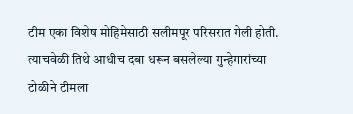टीम एका विशेष मोहिमेसाठी सलीमपूर परिसरात गेली होती. त्याचवेळी तिथे आधीच दबा धरून बसलेल्या गुन्हेगारांच्या टोळीने टीमला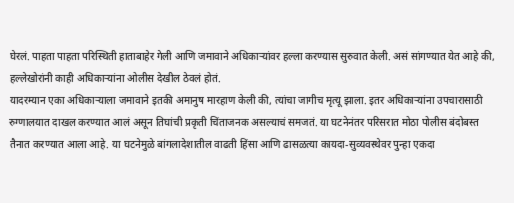घेरलं. पाहता पाहता परिस्थिती हाताबाहेर गेली आणि जमावाने अधिकाऱ्यांवर हल्ला करण्यास सुरुवात केली. असं सांगण्यात येत आहे की, हल्लेखोरांनी काही अधिकाऱ्यांना ओलीस देखील ठेवलं होतं.
यादरम्यान एका अधिकाऱ्याला जमावाने इतकी अमानुष मारहाण केली की, त्यांचा जागीच मृत्यू झाला. इतर अधिकाऱ्यांना उपचारासाठी रुग्णालयात दाखल करण्यात आलं असून तिघांची प्रकृती चिंताजनक असल्याचं समजतं. या घटनेनंतर परिसरात मोठा पोलीस बंदोबस्त तैनात करण्यात आला आहे. या घटनेमुळे बांगलादेशातील वाढती हिंसा आणि ढासळत्या कायदा-सुव्यवस्थेवर पुन्हा एकदा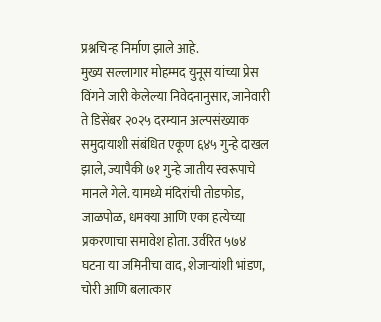प्रश्नचिन्ह निर्माण झाले आहे.
मुख्य सल्लागार मोहम्मद युनूस यांच्या प्रेस विंगने जारी केलेल्या निवेदनानुसार, जानेवारी ते डिसेंबर २०२५ दरम्यान अल्पसंख्याक समुदायाशी संबंधित एकूण ६४५ गुन्हे दाखल झाले, ज्यापैकी ७१ गुन्हे जातीय स्वरूपाचे मानले गेले. यामध्ये मंदिरांची तोडफोड, जाळपोळ, धमक्या आणि एका हत्येच्या प्रकरणाचा समावेश होता. उर्वरित ५७४ घटना या जमिनीचा वाद, शेजाऱ्यांशी भांडण, चोरी आणि बलात्कार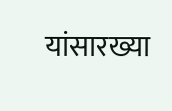यांसारख्या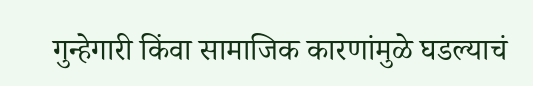गुन्हेगारी किंवा सामाजिक कारणांमुळे घडल्याचं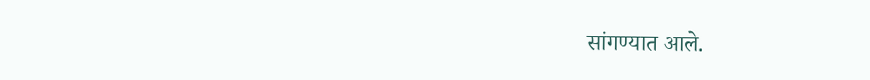सांगण्यात आले.